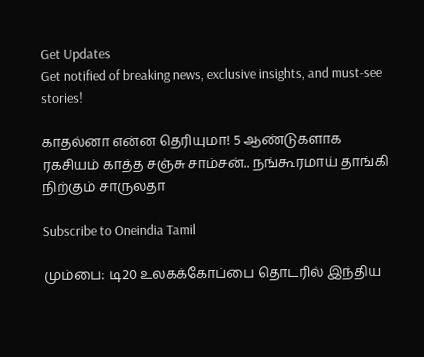Get Updates
Get notified of breaking news, exclusive insights, and must-see stories!

காதல்னா என்ன தெரியுமா! 5 ஆண்டுகளாக ரகசியம் காத்த சஞ்சு சாம்சன்.. நங்கூரமாய் தாங்கி நிற்கும் சாருலதா

Subscribe to Oneindia Tamil

மும்பை: டி20 உலகக்கோப்பை தொடரில் இந்திய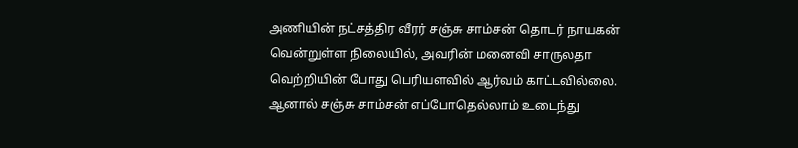அணியின் நட்சத்திர வீரர் சஞ்சு சாம்சன் தொடர் நாயகன் வென்றுள்ள நிலையில், அவரின் மனைவி சாருலதா வெற்றியின் போது பெரியளவில் ஆர்வம் காட்டவில்லை. ஆனால் சஞ்சு சாம்சன் எப்போதெல்லாம் உடைந்து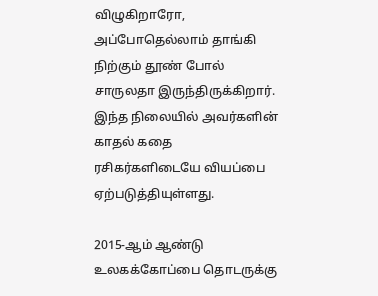விழுகிறாரோ, அப்போதெல்லாம் தாங்கி நிற்கும் தூண் போல் சாருலதா இருந்திருக்கிறார். இந்த நிலையில் அவர்களின் காதல் கதை ரசிகர்களிடையே வியப்பை ஏற்படுத்தியுள்ளது.

2015-ஆம் ஆண்டு உலகக்கோப்பை தொடருக்கு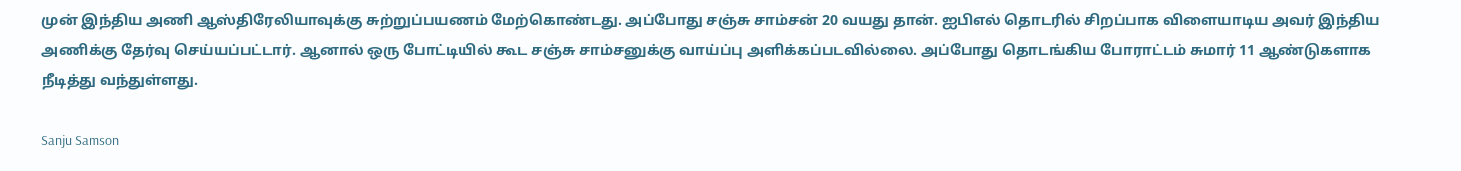முன் இந்திய அணி ஆஸ்திரேலியாவுக்கு சுற்றுப்பயணம் மேற்கொண்டது. அப்போது சஞ்சு சாம்சன் 20 வயது தான். ஐபிஎல் தொடரில் சிறப்பாக விளையாடிய அவர் இந்திய அணிக்கு தேர்வு செய்யப்பட்டார். ஆனால் ஒரு போட்டியில் கூட சஞ்சு சாம்சனுக்கு வாய்ப்பு அளிக்கப்படவில்லை. அப்போது தொடங்கிய போராட்டம் சுமார் 11 ஆண்டுகளாக நீடித்து வந்துள்ளது.

Sanju Samson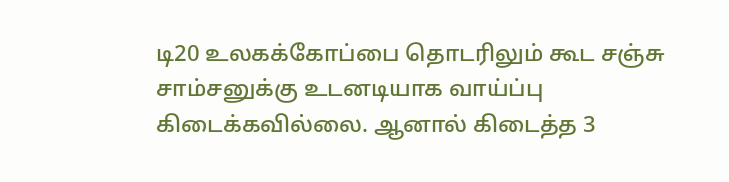டி20 உலகக்கோப்பை தொடரிலும் கூட சஞ்சு சாம்சனுக்கு உடனடியாக வாய்ப்பு கிடைக்கவில்லை. ஆனால் கிடைத்த 3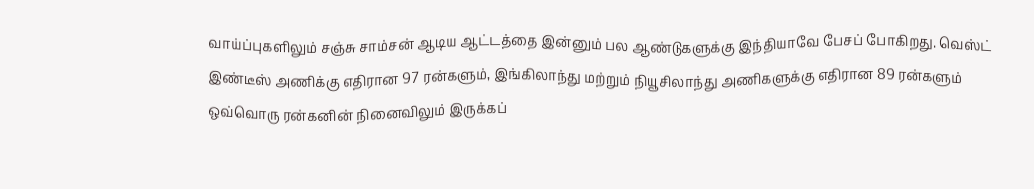வாய்ப்புகளிலும் சஞ்சு சாம்சன் ஆடிய ஆட்டத்தை இன்னும் பல ஆண்டுகளுக்கு இந்தியாவே பேசப் போகிறது. வெஸ்ட் இண்டீஸ் அணிக்கு எதிரான 97 ரன்களும், இங்கிலாந்து மற்றும் நியூசிலாந்து அணிகளுக்கு எதிரான 89 ரன்களும் ஒவ்வொரு ரன்கனின் நினைவிலும் இருக்கப்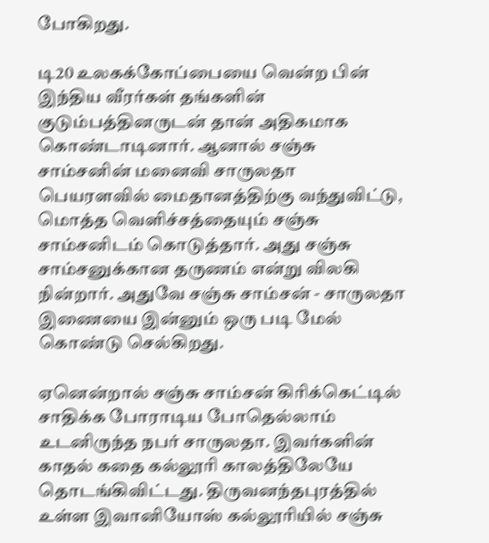போகிறது.

டி20 உலகக்கோப்பையை வென்ற பின் இந்திய வீரர்கள் தங்களின் குடும்பத்தினருடன் தான் அதிகமாக கொண்டாடினார். ஆனால் சஞ்சு சாம்சனின் மனைவி சாருலதா பெயரளவில் மைதானத்திற்கு வந்துவிட்டு, மொத்த வெளிச்சத்தையும் சஞ்சு சாம்சனிடம் கொடுத்தார். அது சஞ்சு சாம்சனுக்கான தருணம் என்று விலகி நின்றார். அதுவே சஞ்சு சாம்சன் - சாருலதா இணையை இன்னும் ஒரு படி மேல் கொண்டு செல்கிறது.

ஏனென்றால் சஞ்சு சாம்சன் கிரிக்கெட்டில் சாதிக்க போராடிய போதெல்லாம் உடனிருந்த நபர் சாருலதா. இவர்களின் காதல் கதை கல்லூரி காலத்திலேயே தொடங்கிவிட்டது. திருவனந்தபுரத்தில் உள்ள இவானியோஸ் கல்லூரியில் சஞ்சு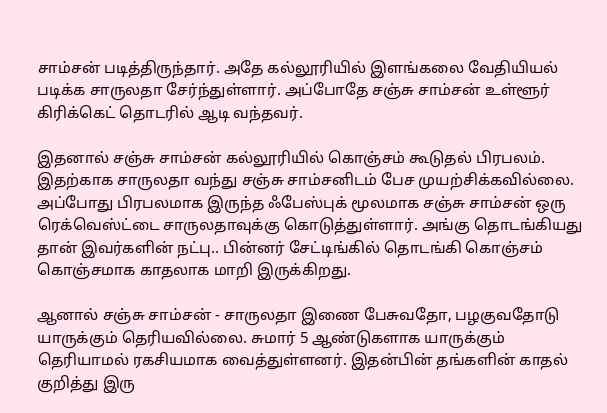சாம்சன் படித்திருந்தார். அதே கல்லூரியில் இளங்கலை வேதியியல் படிக்க சாருலதா சேர்ந்துள்ளார். அப்போதே சஞ்சு சாம்சன் உள்ளூர் கிரிக்கெட் தொடரில் ஆடி வந்தவர்.

இதனால் சஞ்சு சாம்சன் கல்லூரியில் கொஞ்சம் கூடுதல் பிரபலம். இதற்காக சாருலதா வந்து சஞ்சு சாம்சனிடம் பேச முயற்சிக்கவில்லை. அப்போது பிரபலமாக இருந்த ஃபேஸ்புக் மூலமாக சஞ்சு சாம்சன் ஒரு ரெக்வெஸ்ட்டை சாருலதாவுக்கு கொடுத்துள்ளார். அங்கு தொடங்கியது தான் இவர்களின் நட்பு.. பின்னர் சேட்டிங்கில் தொடங்கி கொஞ்சம் கொஞ்சமாக காதலாக மாறி இருக்கிறது.

ஆனால் சஞ்சு சாம்சன் - சாருலதா இணை பேசுவதோ, பழகுவதோடு யாருக்கும் தெரியவில்லை. சுமார் 5 ஆண்டுகளாக யாருக்கும் தெரியாமல் ரகசியமாக வைத்துள்ளனர். இதன்பின் தங்களின் காதல் குறித்து இரு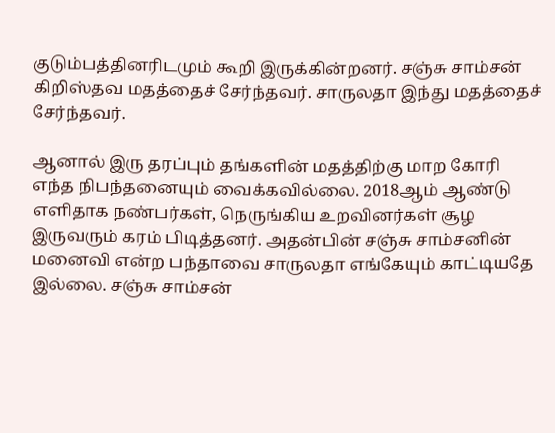குடும்பத்தினரிடமும் கூறி இருக்கின்றனர். சஞ்சு சாம்சன் கிறிஸ்தவ மதத்தைச் சேர்ந்தவர். சாருலதா இந்து மதத்தைச் சேர்ந்தவர்.

ஆனால் இரு தரப்பும் தங்களின் மதத்திற்கு மாற கோரி எந்த நிபந்தனையும் வைக்கவில்லை. 2018ஆம் ஆண்டு எளிதாக நண்பர்கள், நெருங்கிய உறவினர்கள் சூழ இருவரும் கரம் பிடித்தனர். அதன்பின் சஞ்சு சாம்சனின் மனைவி என்ற பந்தாவை சாருலதா எங்கேயும் காட்டியதே இல்லை. சஞ்சு சாம்சன்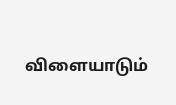விளையாடும்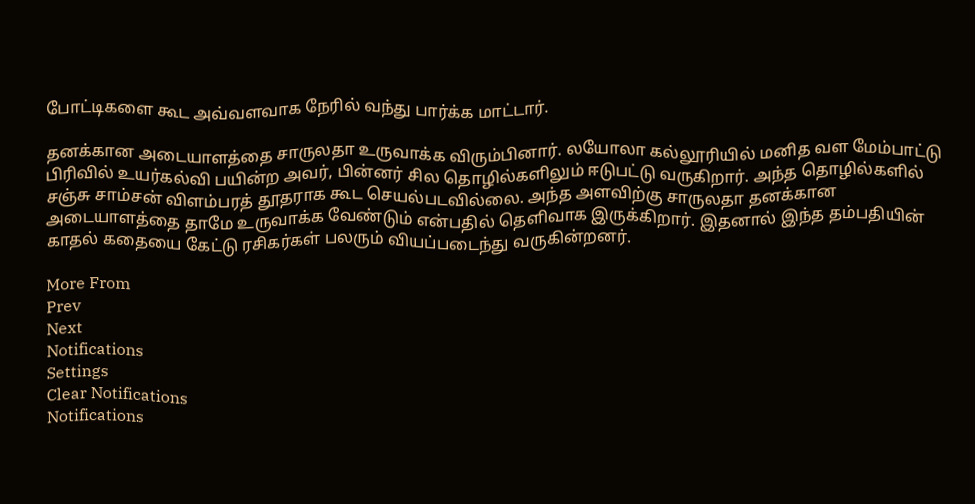போட்டிகளை கூட அவ்வளவாக நேரில் வந்து பார்க்க மாட்டார்.

தனக்கான அடையாளத்தை சாருலதா உருவாக்க விரும்பினார். லயோலா கல்லூரியில் மனித வள மேம்பாட்டு பிரிவில் உயர்கல்வி பயின்ற அவர், பின்னர் சில தொழில்களிலும் ஈடுபட்டு வருகிறார். அந்த தொழில்களில் சஞ்சு சாம்சன் விளம்பரத் தூதராக கூட செயல்படவில்லை. அந்த அளவிற்கு சாருலதா தனக்கான அடையாளத்தை தாமே உருவாக்க வேண்டும் என்பதில் தெளிவாக இருக்கிறார். இதனால் இந்த தம்பதியின் காதல் கதையை கேட்டு ரசிகர்கள் பலரும் வியப்படைந்து வருகின்றனர்.

More From
Prev
Next
Notifications
Settings
Clear Notifications
Notifications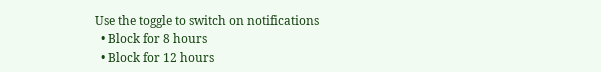Use the toggle to switch on notifications
  • Block for 8 hours
  • Block for 12 hours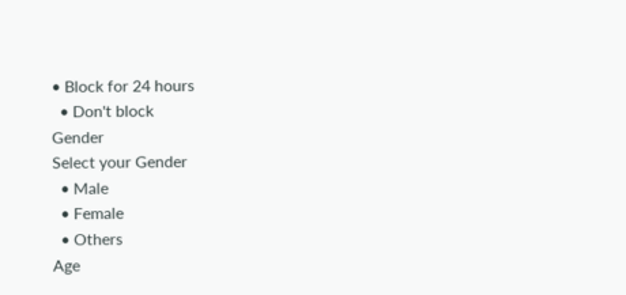• Block for 24 hours
  • Don't block
Gender
Select your Gender
  • Male
  • Female
  • Others
Age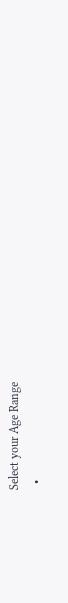Select your Age Range
  •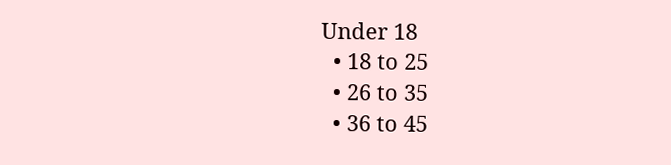Under 18
  • 18 to 25
  • 26 to 35
  • 36 to 45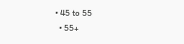• 45 to 55
  • 55+